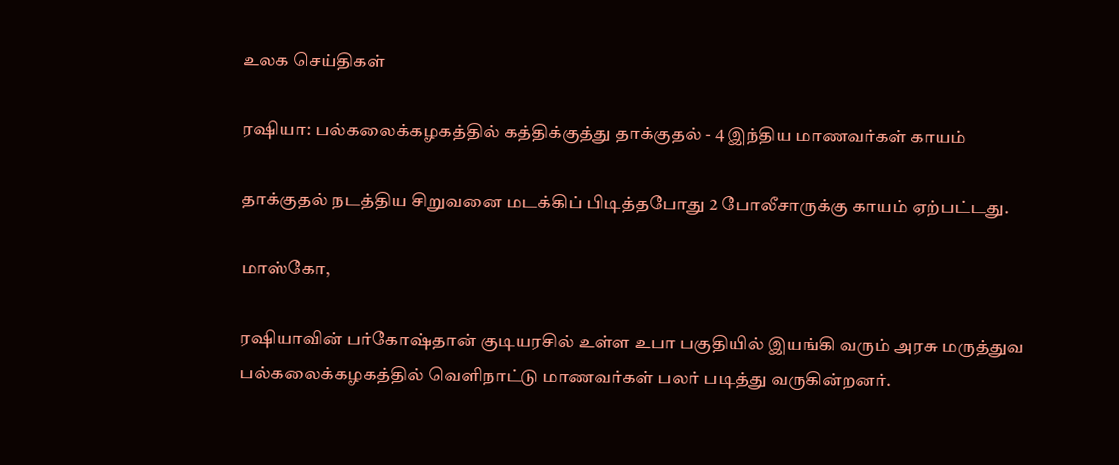உலக செய்திகள்

ரஷியா: பல்கலைக்கழகத்தில் கத்திக்குத்து தாக்குதல் - 4 இந்திய மாணவர்கள் காயம்

தாக்குதல் நடத்திய சிறுவனை மடக்கிப் பிடித்தபோது 2 போலீசாருக்கு காயம் ஏற்பட்டது.

மாஸ்கோ,

ரஷியாவின் பர்கோஷ்தான் குடியரசில் உள்ள உபா பகுதியில் இயங்கி வரும் அரசு மருத்துவ பல்கலைக்கழகத்தில் வெளிநாட்டு மாணவர்கள் பலர் படித்து வருகின்றனர்.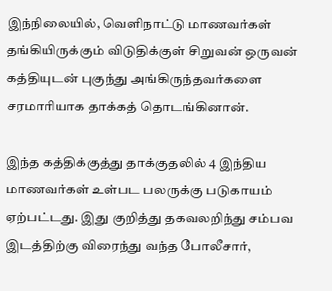இந்நிலையில், வெளிநாட்டு மாணவர்கள் தங்கியிருக்கும் விடுதிக்குள் சிறுவன் ஒருவன் கத்தியுடன் புகுந்து அங்கிருந்தவர்களை சரமாரியாக தாக்கத் தொடங்கினான்.

இந்த கத்திக்குத்து தாக்குதலில் 4 இந்திய மாணவர்கள் உள்பட பலருக்கு படுகாயம் ஏற்பட்டது. இது குறித்து தகவலறிந்து சம்பவ இடத்திற்கு விரைந்து வந்த போலீசார்,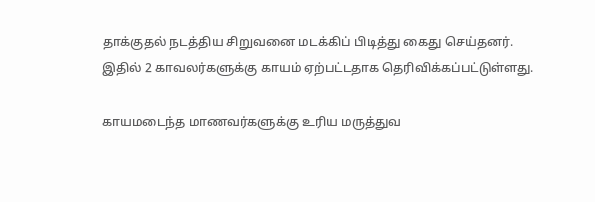தாக்குதல் நடத்திய சிறுவனை மடக்கிப் பிடித்து கைது செய்தனர். இதில் 2 காவலர்களுக்கு காயம் ஏற்பட்டதாக தெரிவிக்கப்பட்டுள்ளது.

காயமடைந்த மாணவர்களுக்கு உரிய மருத்துவ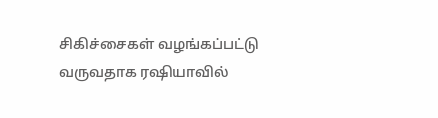சிகிச்சைகள் வழங்கப்பட்டு வருவதாக ரஷியாவில்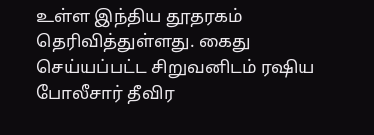உள்ள இந்திய தூதரகம் தெரிவித்துள்ளது. கைது செய்யப்பட்ட சிறுவனிடம் ரஷிய போலீசார் தீவிர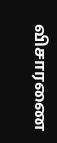விசாரணை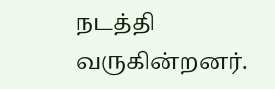நடத்தி வருகின்றனர்.